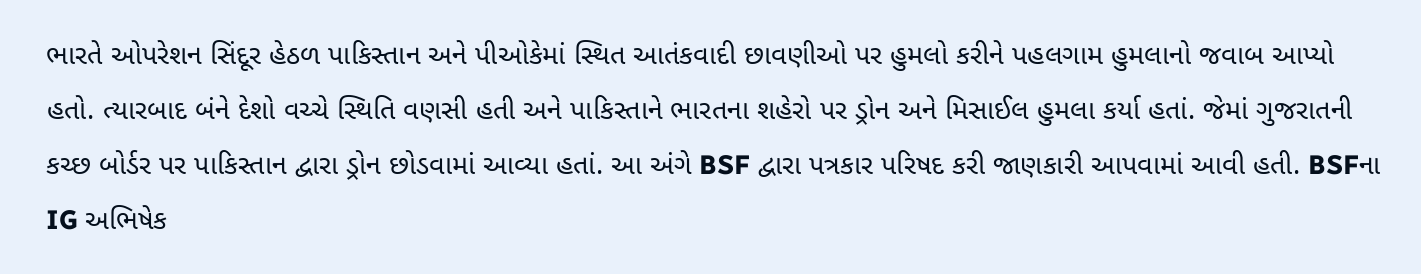ભારતે ઓપરેશન સિંદૂર હેઠળ પાકિસ્તાન અને પીઓકેમાં સ્થિત આતંકવાદી છાવણીઓ પર હુમલો કરીને પહલગામ હુમલાનો જવાબ આપ્યો હતો. ત્યારબાદ બંને દેશો વચ્ચે સ્થિતિ વણસી હતી અને પાકિસ્તાને ભારતના શહેરો પર ડ્રોન અને મિસાઈલ હુમલા કર્યા હતાં. જેમાં ગુજરાતની કચ્છ બોર્ડર પર પાકિસ્તાન દ્વારા ડ્રોન છોડવામાં આવ્યા હતાં. આ અંગે BSF દ્વારા પત્રકાર પરિષદ કરી જાણકારી આપવામાં આવી હતી. BSFના IG અભિષેક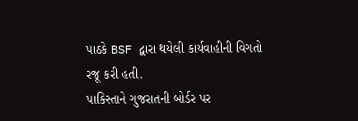પાઠકે BSF દ્વારા થયેલી કાર્યવાહીની વિગતો રજૂ કરી હતી.
પાકિસ્તાને ગુજરાતની બોર્ડર પર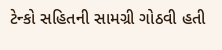ટેન્કો સહિતની સામગ્રી ગોઠવી હતી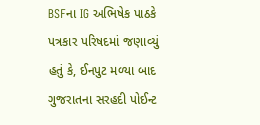BSFના IG અભિષેક પાઠકે પત્રકાર પરિષદમાં જણાવ્યું હતું કે, ઈનપુટ મળ્યા બાદ ગુજરાતના સરહદી પોઈન્ટ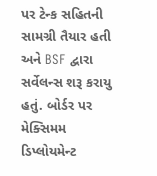પર ટેન્ક સહિતની સામગ્રી તૈયાર હતી અને BSF દ્વારા સર્વેલન્સ શરૂ કરાયુ હતું. બોર્ડર પર મેક્સિમમ ડિપ્લોયમેન્ટ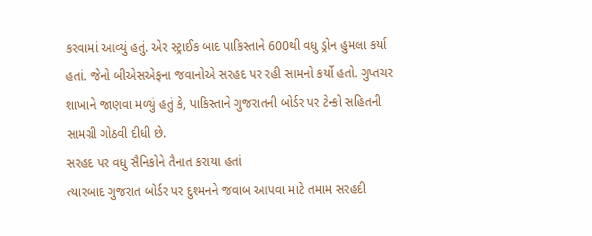કરવામાં આવ્યું હતું. એર સ્ટ્રાઈક બાદ પાકિસ્તાને 600થી વધુ ડ્રોન હુમલા કર્યા હતાં. જેનો બીએસએફના જવાનોએ સરહદ પર રહી સામનો કર્યો હતો. ગુપ્તચર શાખાને જાણવા મળ્યું હતું કે, પાકિસ્તાને ગુજરાતની બોર્ડર પર ટેન્કો સહિતની સામગ્રી ગોઠવી દીધી છે.
સરહદ પર વધુ સૈનિકોને તૈનાત કરાયા હતાં
ત્યારબાદ ગુજરાત બોર્ડર પર દુશ્મનને જવાબ આપવા માટે તમામ સરહદી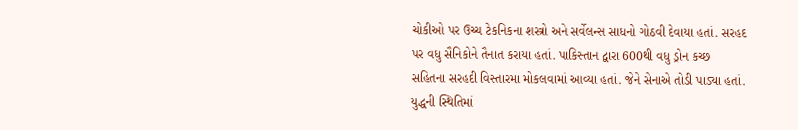ચોકીઓ પર ઉચ્ચ ટેકનિકના શસ્ત્રો અને સર્વેલન્સ સાધનો ગોઠવી દેવાયા હતાં. સરહદ પર વધુ સૈનિકોને તૈનાત કરાયા હતાં. પાકિસ્તાન દ્વારા 600થી વધુ ડ્રોન કચ્છ સહિતના સરહદી વિસ્તારમા મોકલવામાં આવ્યા હતાં. જેને સેનાએ તોડી પાડ્યા હતાં. યુદ્ધની સ્થિતિમાં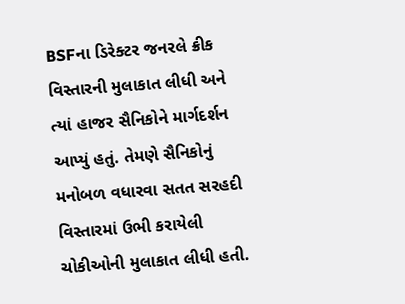BSFના ડિરેક્ટર જનરલે ક્રીક વિસ્તારની મુલાકાત લીધી અને ત્યાં હાજર સૈનિકોને માર્ગદર્શન આપ્યું હતું. તેમણે સૈનિકોનું મનોબળ વધારવા સતત સરહદી વિસ્તારમાં ઉભી કરાયેલી ચોકીઓની મુલાકાત લીધી હતી.